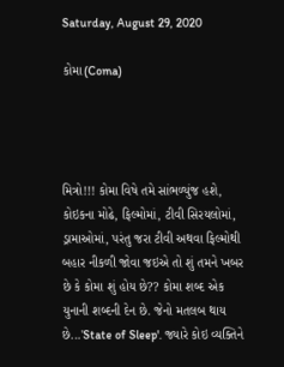Saturday, August 29, 2020

કોમા(Coma)




મિત્રો!!! કોમા વિષે તમે સાંભળ્યુંજ હશે, કોઇકના મોઢે, ફિલ્મોમાં, ટીવી સિરયલોમાં, ડ્રામાઓમાં, પરંતુ જરા ટીવી અથવા ફિલ્મોથી બહાર નીકળી જોવા જઇએ તો શું તમને ખબર છે કે કોમા શું હોય છે?? કોમા શબ્દ એક યુનાની શબ્દની દેન છે. જેનો મતલબ થાય છે...'State of Sleep'. જ્યારે કોઇ વ્યક્તિને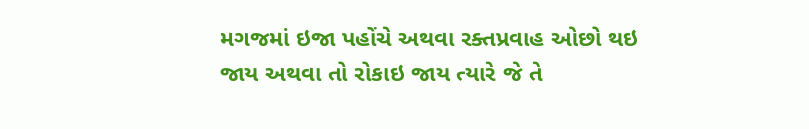મગજમાં ઇજા પહોંચે અથવા રક્તપ્રવાહ ઓછો થઇ જાય અથવા તો રોકાઇ જાય ત્યારે જે તે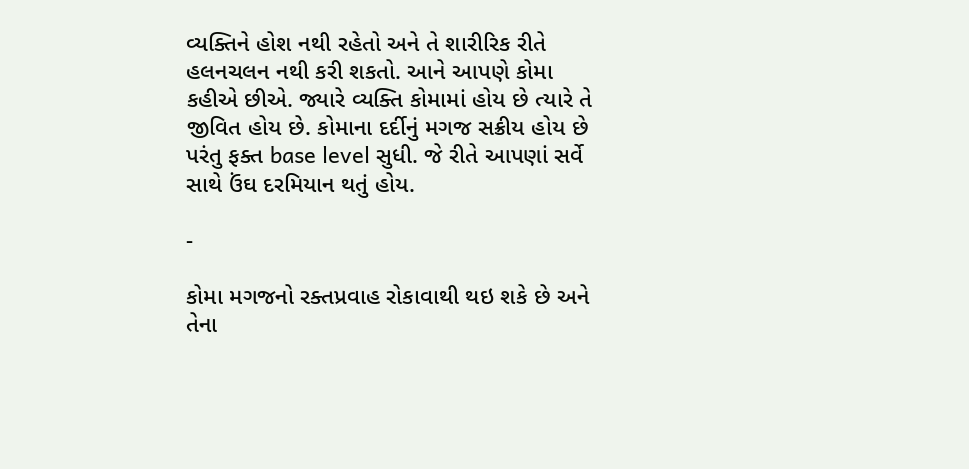વ્યક્તિને હોશ નથી રહેતો અને તે શારીરિક રીતે હલનચલન નથી કરી શકતો. આને આપણે કોમા કહીએ છીએ. જ્યારે વ્યક્તિ કોમામાં હોય છે ત્યારે તે જીવિત હોય છે. કોમાના દર્દીનું મગજ સક્રીય હોય છે પરંતુ ફક્ત base level સુધી. જે રીતે આપણાં સર્વે સાથે ઉંઘ દરમિયાન થતું હોય.

-

કોમા મગજનો રક્તપ્રવાહ રોકાવાથી થઇ શકે છે અને તેના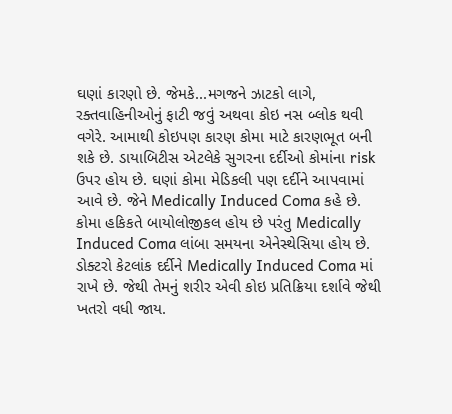ઘણાં કારણો છે. જેમકે...મગજને ઝાટકો લાગે, રક્તવાહિનીઓનું ફાટી જવું અથવા કોઇ નસ બ્લોક થવી વગેરે. આમાથી કોઇપણ કારણ કોમા માટે કારણભૂત બની શકે છે. ડાયાબિટીસ એટલેકે સુગરના દર્દીઓ કોમાંના risk ઉપર હોય છે. ઘણાં કોમા મેડિકલી પણ દર્દીને આપવામાં આવે છે. જેને Medically Induced Coma કહે છે. કોમા હકિકતે બાયોલોજીકલ હોય છે પરંતુ Medically Induced Coma લાંબા સમયના એનેસ્થેસિયા હોય છે. ડોક્ટરો કેટલાંક દર્દીને Medically Induced Coma માં રાખે છે. જેથી તેમનું શરીર એવી કોઇ પ્રતિક્રિયા દર્શાવે જેથી ખતરો વધી જાય.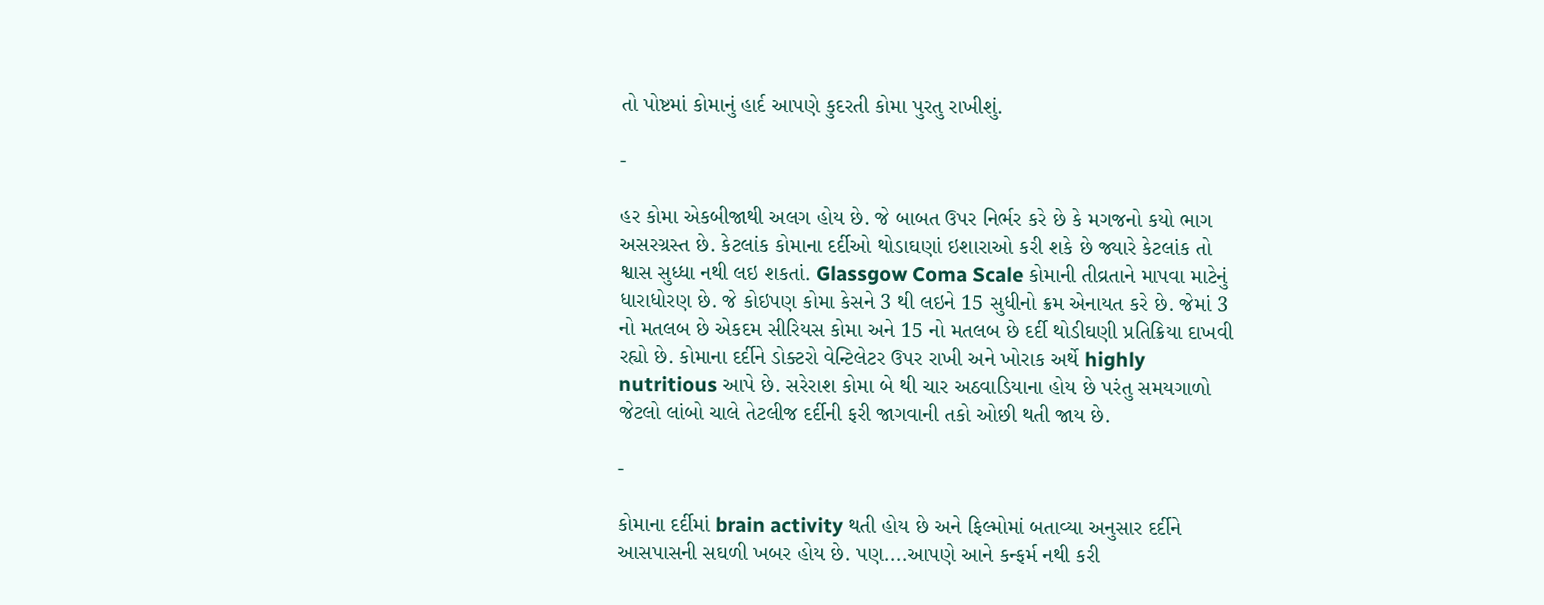તો પોષ્ટમાં કોમાનું હાર્દ આપણે કુદરતી કોમા પુરતુ રાખીશું.

-

હર કોમા એકબીજાથી અલગ હોય છે. જે બાબત ઉપર નિર્ભર કરે છે કે મગજનો કયો ભાગ અસરગ્રસ્ત છે. કેટલાંક કોમાના દર્દીઓ થોડાઘણાં ઇશારાઓ કરી શકે છે જ્યારે કેટલાંક તો શ્વાસ સુધ્ધા નથી લઇ શકતાં. Glassgow Coma Scale કોમાની તીવ્રતાને માપવા માટેનું ધારાધોરણ છે. જે કોઇપણ કોમા કેસને 3 થી લઇને 15 સુધીનો ક્રમ એનાયત કરે છે. જેમાં 3 નો મતલબ છે એકદમ સીરિયસ કોમા અને 15 નો મતલબ છે દર્દી થોડીઘણી પ્રતિક્રિયા દાખવી રહ્યો છે. કોમાના દર્દીને ડોક્ટરો વેન્ટિલેટર ઉપર રાખી અને ખોરાક અર્થે highly nutritious આપે છે. સરેરાશ કોમા બે થી ચાર અઠવાડિયાના હોય છે પરંતુ સમયગાળો જેટલો લાંબો ચાલે તેટલીજ દર્દીની ફરી જાગવાની તકો ઓછી થતી જાય છે.

-

કોમાના દર્દીમાં brain activity થતી હોય છે અને ફિલ્મોમાં બતાવ્યા અનુસાર દર્દીને આસપાસની સઘળી ખબર હોય છે. પણ....આપણે આને કન્ફર્મ નથી કરી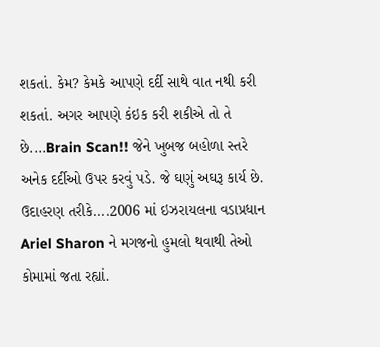શકતાં. કેમ? કેમકે આપણે દર્દી સાથે વાત નથી કરી શકતાં. અગર આપણે કંઇક કરી શકીએ તો તે છે....Brain Scan!! જેને ખુબજ બહોળા સ્તરે અનેક દર્દીઓ ઉપર કરવું પડે. જે ઘણું અઘરૂ કાર્ય છે. ઉદાહરણ તરીકે....2006 માં ઇઝરાયલના વડાપ્રધાન Ariel Sharon ને મગજનો હુમલો થવાથી તેઓ કોમામાં જતા રહ્યાં.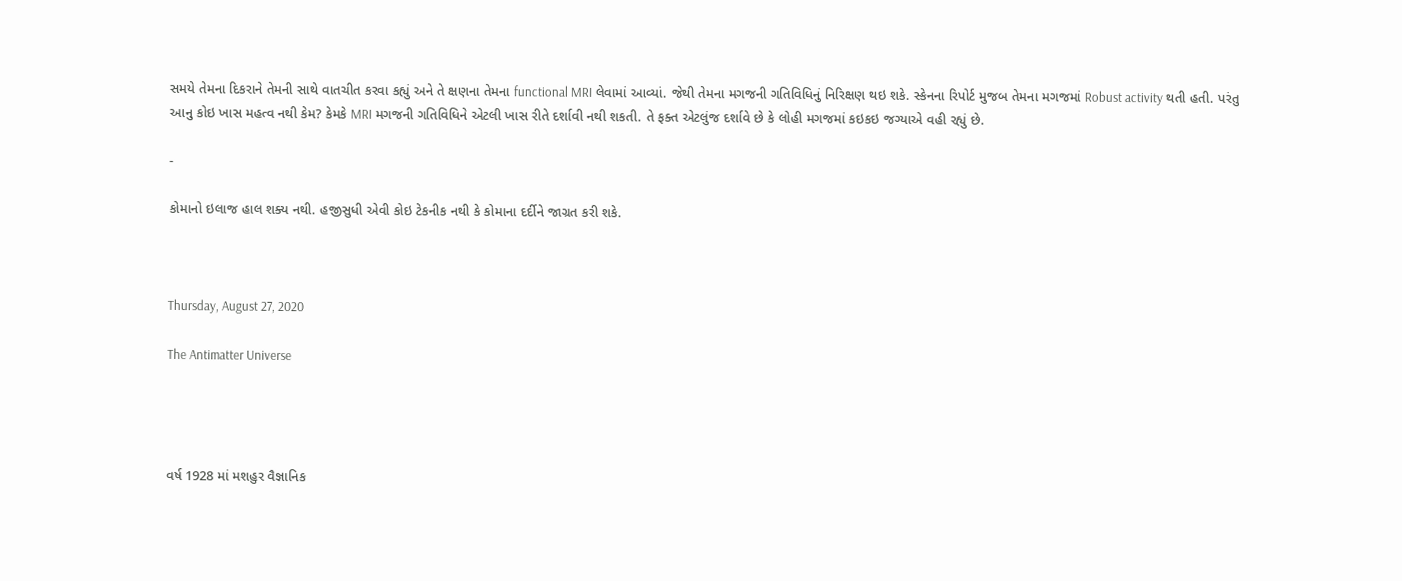સમયે તેમના દિકરાને તેમની સાથે વાતચીત કરવા કહ્યું અને તે ક્ષણના તેમના functional MRI લેવામાં આવ્યાં. જેથી તેમના મગજની ગતિવિધિનું નિરિક્ષણ થઇ શકે. સ્કેનના રિપોર્ટ મુજબ તેમના મગજમાં Robust activity થતી હતી. પરંતુ આનુ કોઇ ખાસ મહત્વ નથી કેમ? કેમકે MRI મગજની ગતિવિધિને એટલી ખાસ રીતે દર્શાવી નથી શકતી. તે ફક્ત એટલુંજ દર્શાવે છે કે લોહી મગજમાં કઇકઇ જગ્યાએ વહી રહ્યું છે.

-

કોમાનો ઇલાજ હાલ શક્ય નથી. હજીસુધી એવી કોઇ ટેકનીક નથી કે કોમાના દર્દીને જાગ્રત કરી શકે.



Thursday, August 27, 2020

The Antimatter Universe




વર્ષ 1928 માં મશહુર વૈજ્ઞાનિક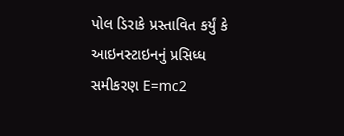પોલ ડિરાકે પ્રસ્તાવિત કર્યું કે આઇનસ્ટાઇનનું પ્રસિધ્ધ સમીકરણ E=mc2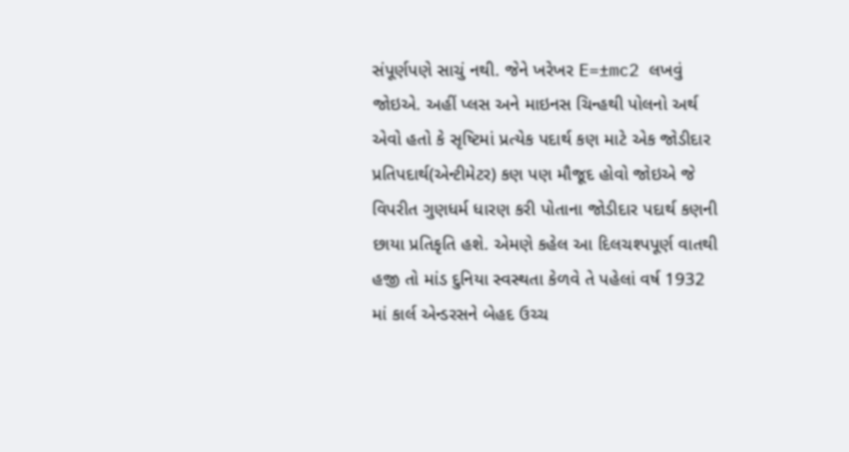સંપૂર્ણપણે સાચું નથી. જેને ખરેખર E=±mc2 લખવું જોઇએ. અહીં પ્લસ અને માઇનસ ચિન્હથી પોલનો અર્થ એવો હતો કે સૃષ્ટિમાં પ્રત્યેક પદાર્થ કણ માટે એક જોડીદાર પ્રતિપદાર્થ(એન્ટીમેટર) કણ પણ મૌજૂદ હોવો જોઇએ જે વિપરીત ગુણધર્મ ધારણ કરી પોતાના જોડીદાર પદાર્થ કણની છાયા પ્રતિકૃતિ હશે. એમણે કહેલ આ દિલચશ્પપૂર્ણ વાતથી હજી તો માંડ દુનિયા સ્વસ્થતા કેળવે તે પહેલાં વર્ષ 1932 માં કાર્લ એન્ડરસને બેહદ ઉચ્ચ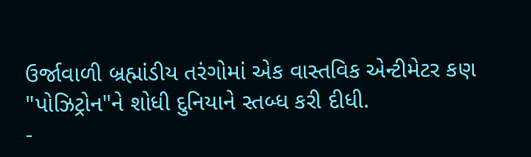ઉર્જાવાળી બ્રહ્માંડીય તરંગોમાં એક વાસ્તવિક એન્ટીમેટર કણ "પોઝિટ્રોન"ને શોધી દુનિયાને સ્તબ્ધ કરી દીધી.
-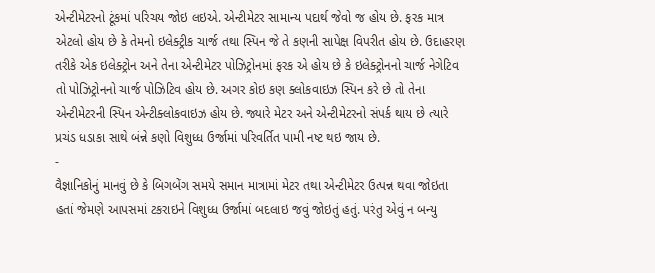એન્ટીમેટરનો ટૂંકમાં પરિચય જોઇ લઇએ. એન્ટીમેટર સામાન્ય પદાર્થ જેવો જ હોય છે. ફરક માત્ર એટલો હોય છે કે તેમનો ઇલેક્ટ્રીક ચાર્જ તથા સ્પિન જે તે કણની સાપેક્ષ વિપરીત હોય છે. ઉદાહરણ તરીકે એક ઇલેક્ટ્રોન અને તેના એન્ટીમેટર પોઝિટ્રોનમાં ફરક એ હોય છે કે ઇલેક્ટ્રોનનો ચાર્જ નેગેટિવ તો પોઝિટ્રોનનો ચાર્જ પોઝિટિવ હોય છે. અગર કોઇ કણ ક્લોકવાઇઝ સ્પિન કરે છે તો તેના એન્ટીમેટરની સ્પિન એન્ટીક્લોકવાઇઝ હોય છે. જ્યારે મેટર અને એન્ટીમેટરનો સંપર્ક થાય છે ત્યારે પ્રચંડ ધડાકા સાથે બંન્ને કણો વિશુધ્ધ ઉર્જામાં પરિવર્તિત પામી નષ્ટ થઇ જાય છે.
-
વૈજ્ઞાનિકોનું માનવું છે કે બિગબેંગ સમયે સમાન માત્રામાં મેટર તથા એન્ટીમેટર ઉત્પન્ન થવા જોઇતા હતાં જેમણે આપસમાં ટકરાઇને વિશુધ્ધ ઉર્જામાં બદલાઇ જવું જોઇતું હતું. પરંતુ એવું ન બન્યુ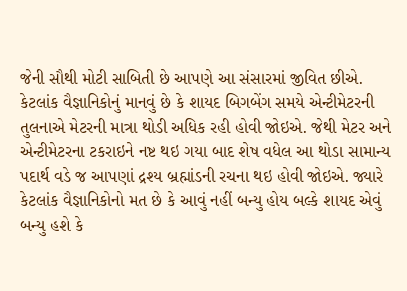જેની સૌથી મોટી સાબિતી છે આપણે આ સંસારમાં જીવિત છીએ. કેટલાંક વૈજ્ઞાનિકોનું માનવું છે કે શાયદ બિગબેંગ સમયે એન્ટીમેટરની તુલનાએ મેટરની માત્રા થોડી અધિક રહી હોવી જોઇએ. જેથી મેટર અને એન્ટીમેટરના ટકરાઇને નષ્ટ થઇ ગયા બાદ શેષ વધેલ આ થોડા સામાન્ય પદાર્થ વડે જ આપણાં દ્રશ્ય બ્રહ્માંડની રચના થઇ હોવી જોઇએ. જ્યારે કેટલાંક વૈજ્ઞાનિકોનો મત છે કે આવું નહીં બન્યુ હોય બલ્કે શાયદ એવું બન્યુ હશે કે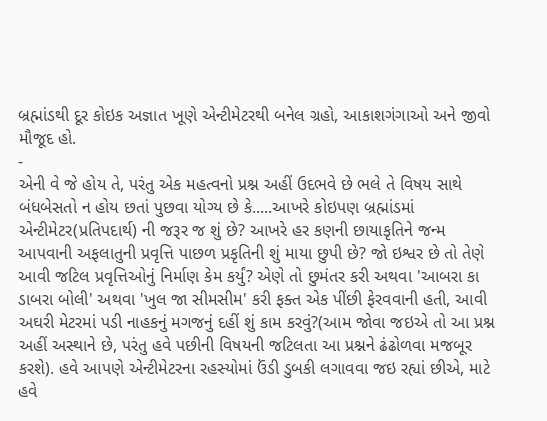બ્રહ્માંડથી દૂર કોઇક અજ્ઞાત ખૂણે એન્ટીમેટરથી બનેલ ગ્રહો, આકાશગંગાઓ અને જીવો મૌજૂદ હો.
-
એની વે જે હોય તે, પરંતુ એક મહત્વનો પ્રશ્ન અહીં ઉદભવે છે ભલે તે વિષય સાથે બંધબેસતો ન હોય છતાં પુછવા યોગ્ય છે કે.....આખરે કોઇપણ બ્રહ્માંડમાં એન્ટીમેટર(પ્રતિપદાર્થ) ની જરૂર જ શું છે? આખરે હર કણની છાયાકૃતિને જન્મ આપવાની અફલાતુની પ્રવૃત્તિ પાછળ પ્રકૃતિની શું માયા છુપી છે? જો ઇશ્વર છે તો તેણે આવી જટિલ પ્રવૃત્તિઓનું નિર્માણ કેમ કર્યું? એણે તો છુમંતર કરી અથવા 'આબરા કા ડાબરા બોલી' અથવા 'ખુલ જા સીમસીમ' કરી ફક્ત એક પીંછી ફેરવવાની હતી, આવી અઘરી મેટરમાં પડી નાહકનું મગજનું દહીં શું કામ કરવું?(આમ જોવા જઇએ તો આ પ્રશ્ન અહીં અસ્થાને છે, પરંતુ હવે પછીની વિષયની જટિલતા આ પ્રશ્નને ઢંઢોળવા મજબૂર કરશે). હવે આપણે એન્ટીમેટરના રહસ્યોમાં ઉંડી ડુબકી લગાવવા જઇ રહ્યાં છીએ, માટે હવે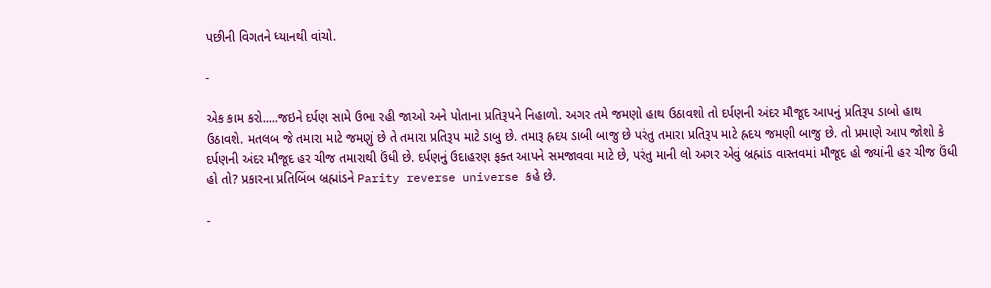પછીની વિગતને ધ્યાનથી વાંચો.

-

એક કામ કરો.....જઇને દર્પણ સામે ઉભા રહી જાઓ અને પોતાના પ્રતિરૂપને નિહાળો. અગર તમે જમણો હાથ ઉઠાવશો તો દર્પણની અંદર મૌજૂદ આપનું પ્રતિરૂપ ડાબો હાથ ઉઠાવશે. મતલબ જે તમારા માટે જમણું છે તે તમારા પ્રતિરૂપ માટે ડાબુ છે. તમારૂ હ્રદય ડાબી બાજુ છે પરંતુ તમારા પ્રતિરૂપ માટે હ્રદય જમણી બાજુ છે. તો પ્રમાણે આપ જોશો કે દર્પણની અંદર મૌજૂદ હર ચીજ તમારાથી ઉંધી છે. દર્પણનું ઉદાહરણ ફક્ત આપને સમજાવવા માટે છે, પરંતુ માની લો અગર એવું બ્રહ્માંડ વાસ્તવમાં મૌજૂદ હો જ્યાંની હર ચીજ ઉંધી હો તો? પ્રકારના પ્રતિબિંબ બ્રહ્માંડને Parity reverse universe કહે છે.

-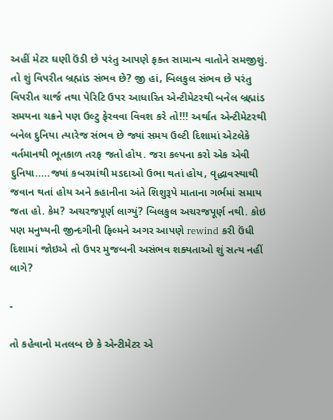અહીં મેટર ઘણી ઉંડી છે પરંતુ આપણે ફક્ત સામાન્ય વાતોને સમજીશું. તો શું વિપરીત બ્રહ્માંડ સંભવ છે? જી હાં, બિલકુલ સંભવ છે પરંતુ વિપરીત ચાર્જ તથા પેરિટિ ઉપર આધારિત એન્ટીમેટરથી બનેલ બ્રહ્માંડ સમયના ચક્રને પણ ઉલ્ટુ ફેરવવા વિવશ કરે તો!!! અર્થાત એન્ટીમેટરથી બનેલ દુનિયા ત્યારેજ સંભવ છે જ્યાં સમય ઉલ્ટી દિશામાં એટલેકે વર્તમાનથી ભૂતકાળ તરફ જતો હોય. જરા કલ્પના કરો એક એવી દુનિયા.....જ્યાં કબરમાંથી મડદાઓ ઉભા થતાં હોય, વૃદ્ધાવસ્થાથી જવાન થતાં હોય અને કહાનીના અંતે શિશુરૂપે માતાના ગર્ભમાં સમાય જતા હો. કેમ? અચરજપૂર્ણ લાગ્યું? બિલકુલ અચરજપૂર્ણ નથી. કોઇ પણ મનુષ્યની જીન્દગીની ફિલ્મને અગર આપણે rewind કરી ઉંધી દિશામાં જોઇએ તો ઉપર મુજબની અસંભવ શક્યતાઓ શું સત્ય નહીં લાગે?

-

તો કહેવાનો મતલબ છે કે એન્ટીમેટર એ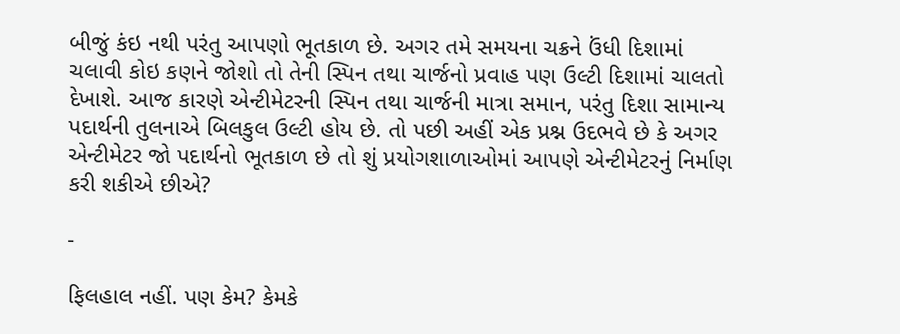બીજું કંઇ નથી પરંતુ આપણો ભૂતકાળ છે. અગર તમે સમયના ચક્રને ઉંધી દિશામાં ચલાવી કોઇ કણને જોશો તો તેની સ્પિન તથા ચાર્જનો પ્રવાહ પણ ઉલ્ટી દિશામાં ચાલતો દેખાશે. આજ કારણે એન્ટીમેટરની સ્પિન તથા ચાર્જની માત્રા સમાન, પરંતુ દિશા સામાન્ય પદાર્થની તુલનાએ બિલકુલ ઉલ્ટી હોય છે. તો પછી અહીં એક પ્રશ્ન ઉદભવે છે કે અગર એન્ટીમેટર જો પદાર્થનો ભૂતકાળ છે તો શું પ્રયોગશાળાઓમાં આપણે એન્ટીમેટરનું નિર્માણ કરી શકીએ છીએ?

-

ફિલહાલ નહીં. પણ કેમ? કેમકે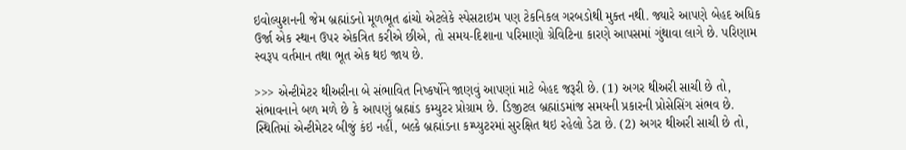ઇવોલ્યુશનની જેમ બ્રહ્માંડનો મૂળભૂત ઢાંચો એટલેકે સ્પેસટાઇમ પણ ટેકનિકલ ગરબડોથી મુક્ત નથી. જ્યારે આપણે બેહદ અધિક ઉર્જા એક સ્થાન ઉપર એકત્રિત કરીએ છીએ, તો સમય-દિશાના પરિમાણો ગ્રેવિટિના કારણે આપસમાં ગુંથાવા લાગે છે. પરિણામ સ્વરૂપ વર્તમાન તથા ભૂત એક થઇ જાય છે.

>>> એન્ટીમેટર થીઅરીના બે સંભાવિત નિષ્કર્ષોને જાણવું આપણાં માટે બેહદ જરૂરી છે. (1) અગર થીઅરી સાચી છે તો, સંભાવનાને બળ મળે છે કે આપણું બ્રહ્માંડ કમ્યુટર પ્રોગ્રામ છે. ડિજીટલ બ્રહ્માંડમાંજ સમયની પ્રકારની પ્રોસેસિંગ સંભવ છે. સ્થિતિમાં એન્ટીમેટર બીજું કંઇ નહીં, બલ્કે બ્રહ્માંડના કમ્પ્યુટરમાં સુરક્ષિત થઇ રહેલો ડેટા છે. (2) અગર થીઅરી સાચી છે તો,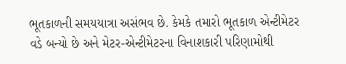ભૂતકાળની સમયયાત્રા અસંભવ છે. કેમકે તમારો ભૂતકાળ એન્ટીમેટર વડે બન્યો છે અને મેટર-એન્ટીમેટરના વિનાશકારી પરિણામોથી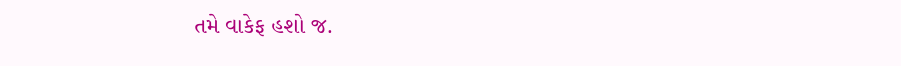તમે વાકેફ હશો જ.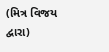(મિત્ર વિજય દ્વારા)